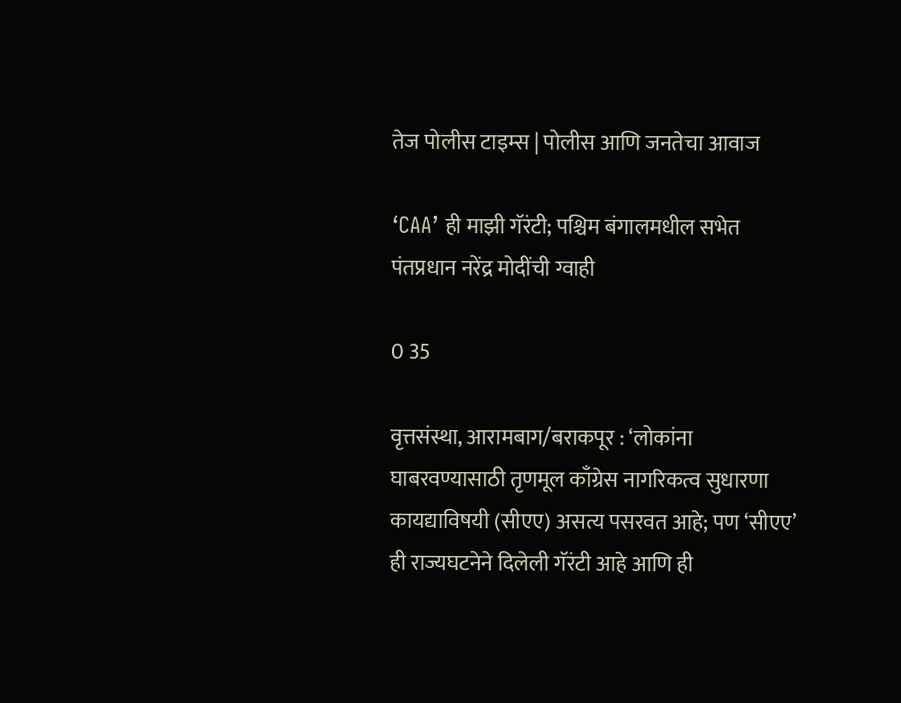तेज पोलीस टाइम्स | पोलीस आणि जनतेचा आवाज

‘CAA’ ही माझी गॅरंटी; पश्चिम बंगालमधील सभेत पंतप्रधान नरेंद्र मोदींची ग्वाही

0 35

वृत्तसंस्था, आरामबाग/बराकपूर : ‘लोकांना घाबरवण्यासाठी तृणमूल काँग्रेस नागरिकत्व सुधारणा कायद्याविषयी (सीएए) असत्य पसरवत आहे; पण ‘सीएए’ ही राज्यघटनेने दिलेली गॅरंटी आहे आणि ही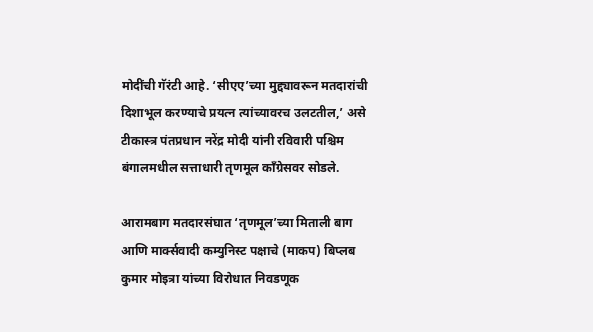मोदींची गॅरंटी आहे. ‘सीएए’च्या मुद्द्यावरून मतदारांची दिशाभूल करण्याचे प्रयत्न त्यांच्यावरच उलटतील,’ असे टीकास्त्र पंतप्रधान नरेंद्र मोदी यांनी रविवारी पश्चिम बंगालमधील सत्ताधारी तृणमूल काँग्रेसवर सोडले.

आरामबाग मतदारसंघात ‘तृणमूल’च्या मिताली बाग आणि मार्क्सवादी कम्युनिस्ट पक्षाचे (माकप) बिप्लब कुमार मोइत्रा यांच्या विरोधात निवडणूक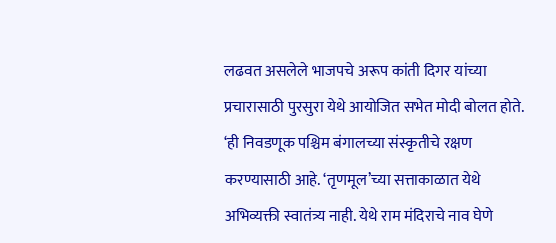लढवत असलेले भाजपचे अरूप कांती दिगर यांच्या प्रचारासाठी पुरसुरा येथे आयोजित सभेत मोदी बोलत होते. ‘ही निवडणूक पश्चिम बंगालच्या संस्कृतीचे रक्षण करण्यासाठी आहे. ‘तृणमूल’च्या सत्ताकाळात येथे अभिव्यक्ती स्वातंत्र्य नाही. येथे राम मंदिराचे नाव घेणे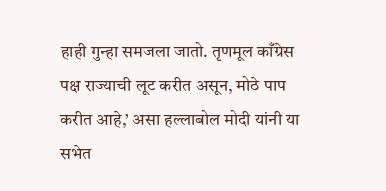हाही गुन्हा समजला जातो. तृणमूल काँग्रेस पक्ष राज्याची लूट करीत असून, मोठे पाप करीत आहे,’ असा हल्लाबोल मोदी यांनी या सभेत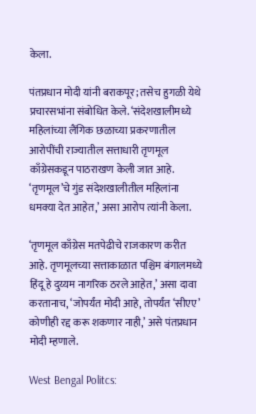केला.

पंतप्रधान मोदी यांनी बराकपूर; तसेच हुगळी येथे प्रचारसभांना संबोधित केले. ‘संदेशखालीमध्ये महिलांच्या लैंगिक छळाच्या प्रकरणातील आरोपींची राज्यातील सत्ताधारी तृणमूल काँग्रेसकडून पाठराखण केली जात आहे. ‘तृणमूल’चे गुंड संदेशखालीतील महिलांना धमक्या देत आहेत,’ असा आरोप त्यांनी केला.

‘तृणमूल काँग्रेस मतपेढीचे राजकारण करीत आहे. तृणमूलच्या सत्ताकाळात पश्चिम बंगालमध्ये हिंदू हे दुय्यम नागरिक ठरले आहेत,’ असा दावा करतानाच, ‘जोपर्यंत मोदी आहे, तोपर्यंत ‘सीएए’ कोणीही रद्द करू शकणार नाही,’ असे पंतप्रधान मोदी म्हणाले.

West Bengal Politcs: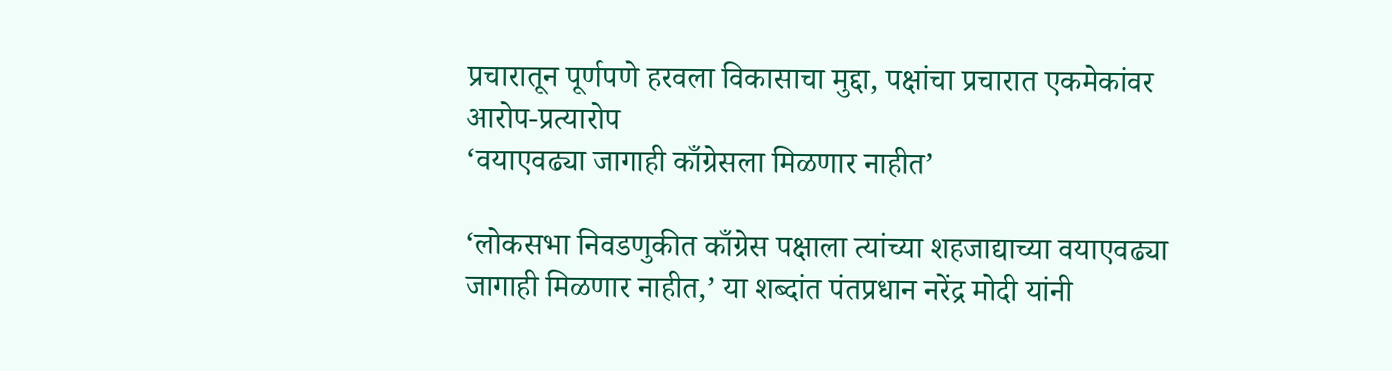प्रचारातून पूर्णपणे हरवला विकासाचा मुद्दा, पक्षांचा प्रचारात एकमेकांवर आरोप-प्रत्यारोप
‘वयाएवढ्या जागाही काँग्रेसला मिळणार नाहीत’

‘लोकसभा निवडणुकीत काँग्रेस पक्षाला त्यांच्या शहजाद्याच्या वयाएवढ्या जागाही मिळणार नाहीत,’ या शब्दांत पंतप्रधान नरेंद्र मोदी यांनी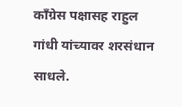काँग्रेस पक्षासह राहुल गांधी यांच्यावर शरसंधान साधले.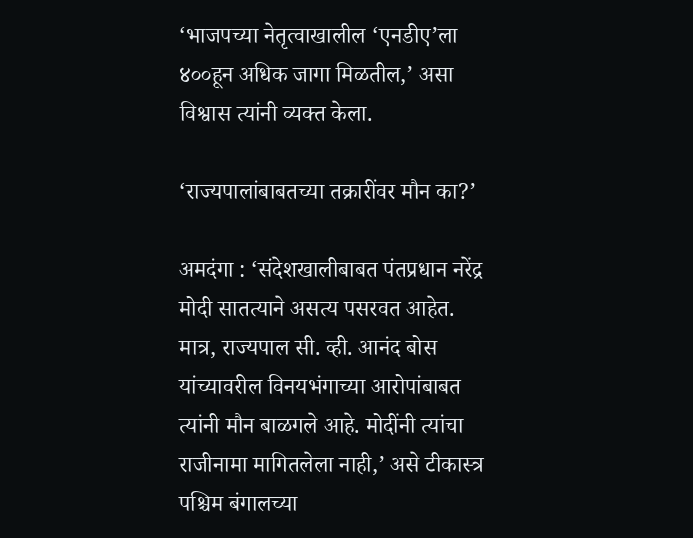‘भाजपच्या नेतृत्वाखालील ‘एनडीए’ला ४००हून अधिक जागा मिळतील,’ असा विश्वास त्यांनी व्यक्त केला.

‘राज्यपालांबाबतच्या तक्रारींवर मौन का?’

अमदंगा : ‘संदेशखालीबाबत पंतप्रधान नरेंद्र मोदी सातत्याने असत्य पसरवत आहेत. मात्र, राज्यपाल सी. व्ही. आनंद बोस यांच्यावरील विनयभंगाच्या आरोपांबाबत त्यांनी मौन बाळगले आहे. मोदींनी त्यांचा राजीनामा मागितलेला नाही,’ असे टीकास्त्र पश्चिम बंगालच्या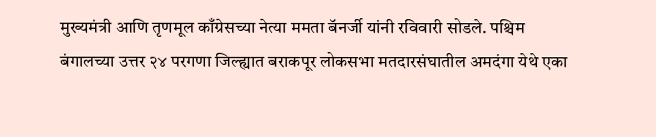मुख्यमंत्री आणि तृणमूल काँग्रेसच्या नेत्या ममता बॅनर्जी यांनी रविवारी सोडले. पश्चिम बंगालच्या उत्तर २४ परगणा जिल्ह्यात बराकपूर लोकसभा मतदारसंघातील अमदंगा येथे एका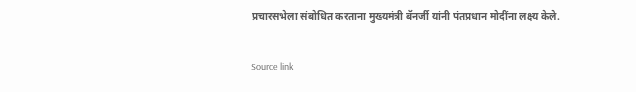प्रचारसभेला संबोधित करताना मुख्यमंत्री बॅनर्जी यांनी पंतप्रधान मोदींना लक्ष्य केले.

Source link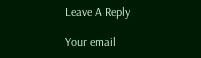Leave A Reply

Your email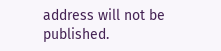address will not be published.